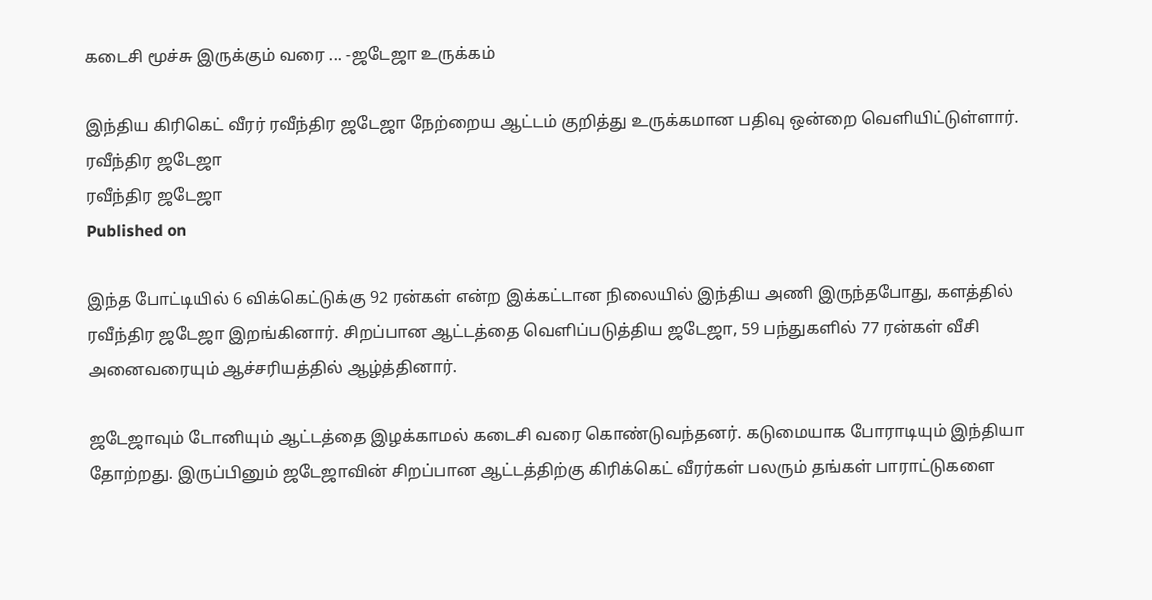கடைசி மூச்சு இருக்கும் வரை ... -ஜடேஜா உருக்கம்

இந்திய கிரிகெட் வீரர் ரவீந்திர ஜடேஜா நேற்றைய ஆட்டம் குறித்து உருக்கமான பதிவு ஒன்றை வெளியிட்டுள்ளார்.
ரவீந்திர ஜடேஜா
ரவீந்திர ஜடேஜா
Published on

இந்த போட்டியில் 6 விக்கெட்டுக்கு 92 ரன்கள் என்ற இக்கட்டான நிலையில் இந்திய அணி இருந்தபோது, களத்தில் ரவீந்திர ஜடேஜா இறங்கினார். சிறப்பான ஆட்டத்தை வெளிப்படுத்திய ஜடேஜா, 59 பந்துகளில் 77 ரன்கள் வீசி அனைவரையும் ஆச்சரியத்தில் ஆழ்த்தினார்.

ஜடேஜாவும் டோனியும் ஆட்டத்தை இழக்காமல் கடைசி வரை கொண்டுவந்தனர். கடுமையாக போராடியும் இந்தியா தோற்றது. இருப்பினும் ஜடேஜாவின் சிறப்பான ஆட்டத்திற்கு கிரிக்கெட் வீரர்கள் பலரும் தங்கள் பாராட்டுகளை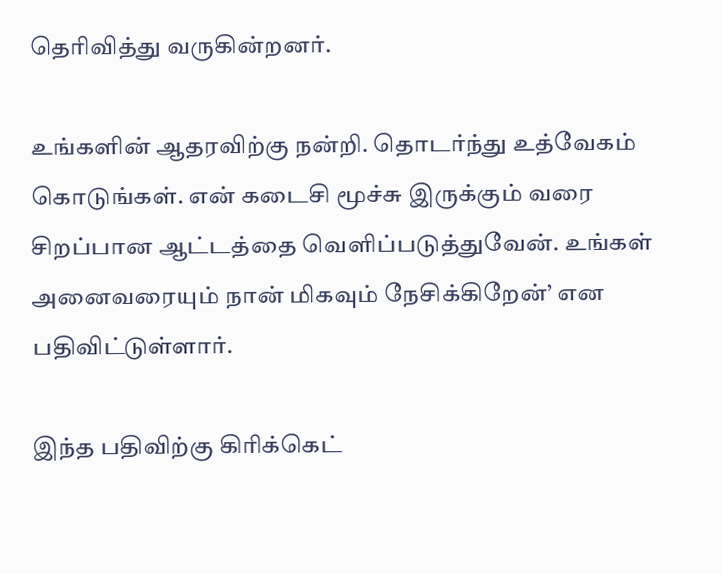தெரிவித்து வருகின்றனர்.

உங்களின் ஆதரவிற்கு நன்றி. தொடர்ந்து உத்வேகம் கொடுங்கள். என் கடைசி மூச்சு இருக்கும் வரை சிறப்பான ஆட்டத்தை வெளிப்படுத்துவேன். உங்கள் அனைவரையும் நான் மிகவும் நேசிக்கிறேன்’ என பதிவிட்டுள்ளார்.

இந்த பதிவிற்கு கிரிக்கெட்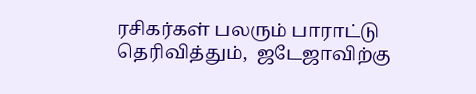ரசிகர்கள் பலரும் பாராட்டு தெரிவித்தும்,  ஜடேஜாவிற்கு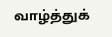வாழ்த்துக்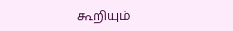கூறியும்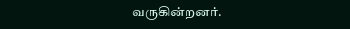வருகின்றனர்.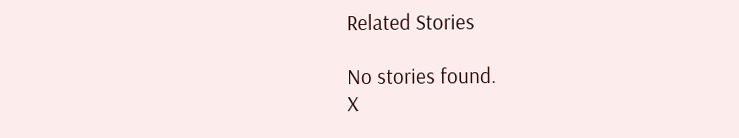Related Stories

No stories found.
X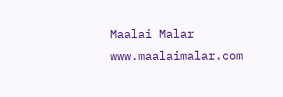Maalai Malar
www.maalaimalar.com